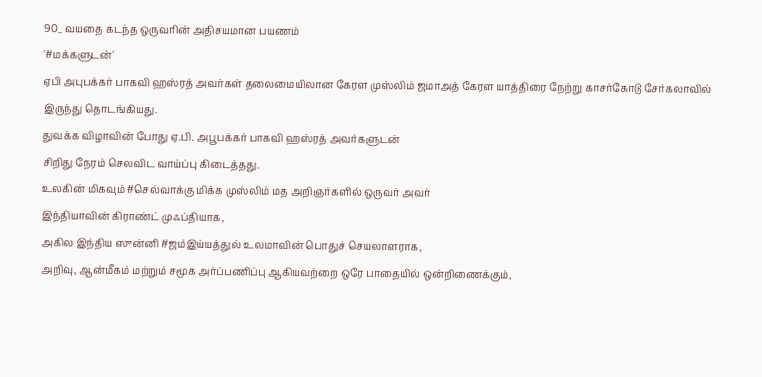90_ வயதை கடந்த ஒருவரின் அதிசயமான பயணம்
'#மக்களுடன்'
ஏபி அபுபக்கர் பாகவி ஹஸ்ரத் அவர்கள் தலைமையிலான கேரள முஸ்லிம் ஜமாஅத் கேரள யாத்திரை நேற்று காசர்கோடு சேர்கலாவில் இருந்து தொடங்கியது.
துவக்க விழாவின் போது ஏ.பி. அபூபக்கர் பாகவி ஹஸ்ரத் அவர்களுடன்
சிறிது நேரம் செலவிட வாய்ப்பு கிடைத்தது.
உலகின் மிகவும் #செல்வாக்கு மிக்க முஸ்லிம் மத அறிஞர்களில் ஒருவர் அவர்
இந்தியாவின் கிராண்ட் முஃப்தியாக,
அகில இந்திய ஸுன்னி #ஜம்இய்யத்துல் உலமாவின் பொதுச் செயலாளராக,
அறிவு, ஆன்மீகம் மற்றும் சமூக அர்ப்பணிப்பு ஆகியவற்றை ஒரே பாதையில் ஒன்றிணைக்கும்,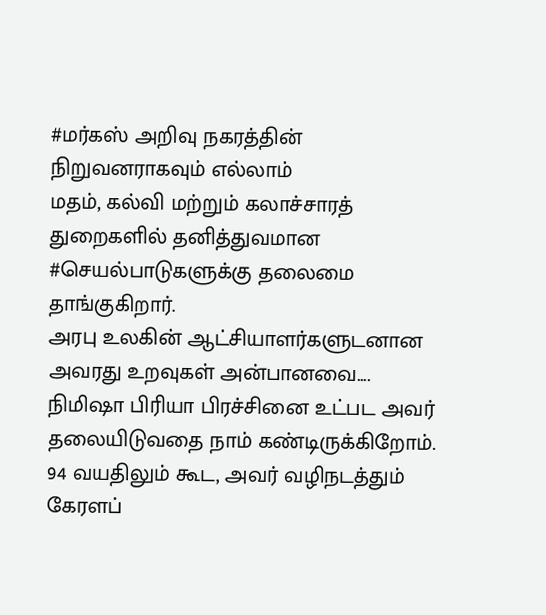#மர்கஸ் அறிவு நகரத்தின் நிறுவனராகவும் எல்லாம்
மதம், கல்வி மற்றும் கலாச்சாரத் துறைகளில் தனித்துவமான #செயல்பாடுகளுக்கு தலைமை தாங்குகிறார்.
அரபு உலகின் ஆட்சியாளர்களுடனான அவரது உறவுகள் அன்பானவை....
நிமிஷா பிரியா பிரச்சினை உட்பட அவர் தலையிடுவதை நாம் கண்டிருக்கிறோம்.
94 வயதிலும் கூட, அவர் வழிநடத்தும் கேரளப்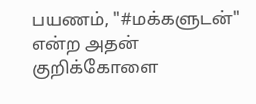பயணம், "#மக்களுடன்"
என்ற அதன் குறிக்கோளை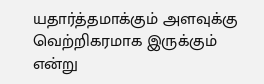யதார்த்தமாக்கும் அளவுக்கு வெற்றிகரமாக இருக்கும் என்று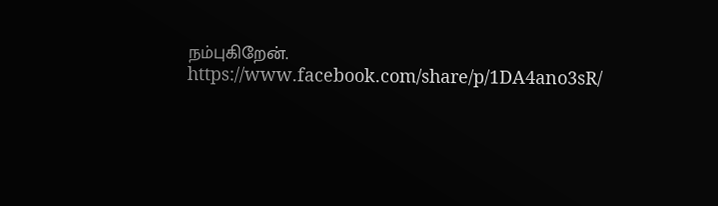நம்புகிறேன்.
https://www.facebook.com/share/p/1DA4ano3sR/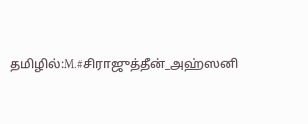தமிழில்:M.#சிராஜுத்தீன்_அஹ்ஸனி